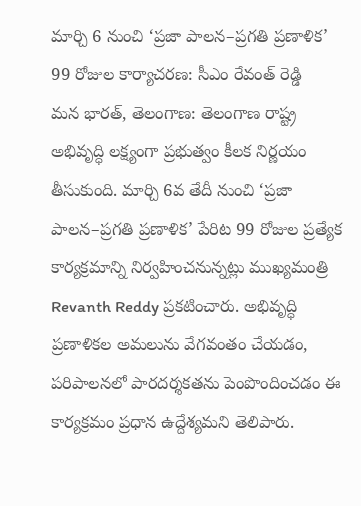మార్చి 6 నుంచి ‘ప్రజా పాలన–ప్రగతి ప్రణాళిక’ 99 రోజుల కార్యాచరణ: సీఎం రేవంత్ రెడ్డి
మన భారత్, తెలంగాణ: తెలంగాణ రాష్ట్ర అభివృద్ధి లక్ష్యంగా ప్రభుత్వం కీలక నిర్ణయం తీసుకుంది. మార్చి 6వ తేదీ నుంచి ‘ప్రజా పాలన–ప్రగతి ప్రణాళిక’ పేరిట 99 రోజుల ప్రత్యేక కార్యక్రమాన్ని నిర్వహించనున్నట్లు ముఖ్యమంత్రి Revanth Reddy ప్రకటించారు. అభివృద్ధి ప్రణాళికల అమలును వేగవంతం చేయడం, పరిపాలనలో పారదర్శకతను పెంపొందించడం ఈ కార్యక్రమం ప్రధాన ఉద్దేశ్యమని తెలిపారు.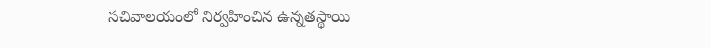సచివాలయంలో నిర్వహించిన ఉన్నతస్థాయి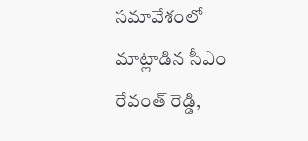సమావేశంలో మాట్లాడిన సీఎం రేవంత్ రెడ్డి,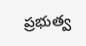ప్రభుత్వ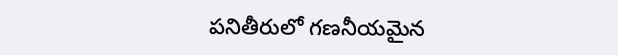పనితీరులో గణనీయమైన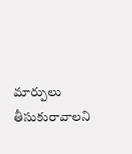మార్పులు తీసుకురావాలని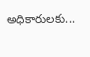అధికారులకు...